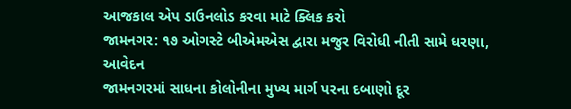આજકાલ એપ ડાઉનલોડ કરવા માટે ક્લિક કરો
જામનગર: ૧૭ ઓગસ્ટે બીએમએસ દ્વારા મજુર વિરોધી નીતી સામે ધરણા, આવેદન
જામનગરમાં સાધના કોલોનીના મુખ્ય માર્ગ પરના દબાણો દૂર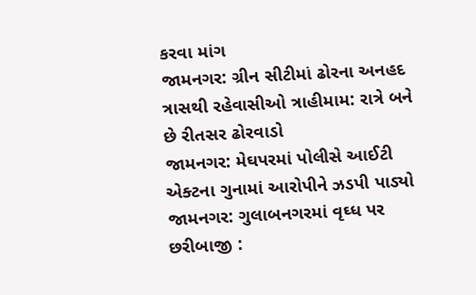કરવા માંગ
જામનગર: ગ્રીન સીટીમાં ઢોરના અનહદ ત્રાસથી રહેવાસીઓ ત્રાહીમામ: રાત્રે બને છે રીતસર ઢોરવાડો
જામનગર: મેઘપરમાં પોલીસે આઈટી એક્ટના ગુનામાં આરોપીને ઝડપી પાડ્યો
જામનગર: ગુલાબનગરમાં વૃઘ્ધ પર છરીબાજી :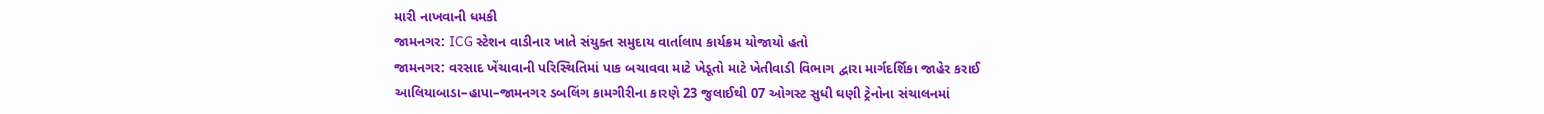મારી નાખવાની ધમકી
જામનગર: ICG સ્ટેશન વાડીનાર ખાતે સંયુક્ત સમુદાય વાર્તાલાપ કાર્યક્રમ યોજાયો હતો
જામનગર: વરસાદ ખેંચાવાની પરિસ્થિતિમાં પાક બચાવવા માટે ખેડૂતો માટે ખેતીવાડી વિભાગ દ્વારા માર્ગદર્શિકા જાહેર કરાઈ
આલિયાબાડા–હાપા–જામનગર ડબલિંગ કામગીરીના કારણે 23 જુલાઈથી 07 ઓગસ્ટ સુધી ઘણી ટ્રેનોના સંચાલનમાં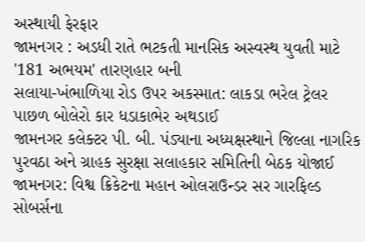અસ્થાયી ફેરફાર
જામનગર : અડધી રાતે ભટકતી માનસિક અસ્વસ્થ યુવતી માટે '181 અભયમ' તારણહાર બની
સલાયા-ખંભાળિયા રોડ ઉપર અકસ્માત: લાકડા ભરેલ ટ્રેલર પાછળ બોલેરો કાર ધડાકાભેર અથડાઈ
જામનગર કલેક્ટર પી. બી. પંડ્યાના અધ્યક્ષસ્થાને જિલ્લા નાગરિક પુરવઠા અને ગ્રાહક સુરક્ષા સલાહકાર સમિતિની બેઠક યોજાઈ
જામનગર: વિશ્વ ક્રિકેટના મહાન ઓલરાઉન્ડર સર ગારફિલ્ડ સોબર્સના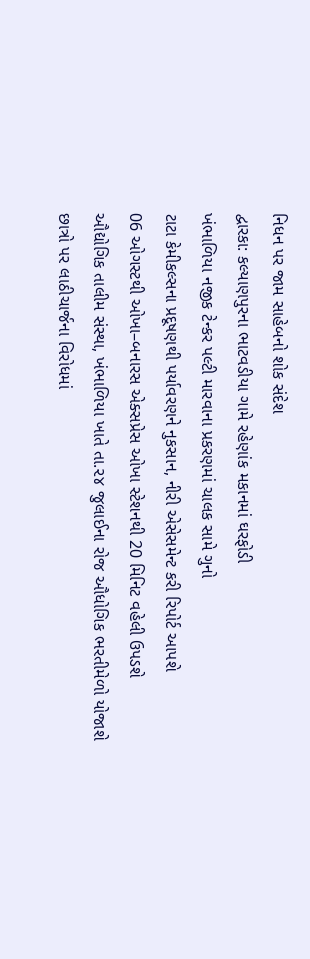નિધન પર જામ સાહેબનો શોક સંદેશ
દ્વારકા: કલ્યાણપુરના ભાટવડીયા ગામે રહેણાંક મકાનમાં ઘરફોડી
ખંભાળિયા નજીક ટેન્કર પલ્ટી મારવાના પ્રકરણમાં ચાલક સામે ગુનો
ટાટા કેમીકલ્સના પ્રદૂષણથી પર્યાવરણને નુકસાન, નીરી એસેસમેન્ટ કરી રિપોર્ટ આપશે
06 ઓગસ્ટથી ઓખા–બનારસ એક્સપ્રેસ ઓખા સ્ટેશનથી 20 મિનિટ વહેલી ઉપડશે
ઔદ્યોગિક તાલીમ સંસ્થા, ખંભાળિયા ખાતે તા.૨૪ જુલાઈના રોજ ઔધોગિક ભરતીમેળો યોજાશે
છાત્રો પર લાઠીચાર્જના વિરોધમાં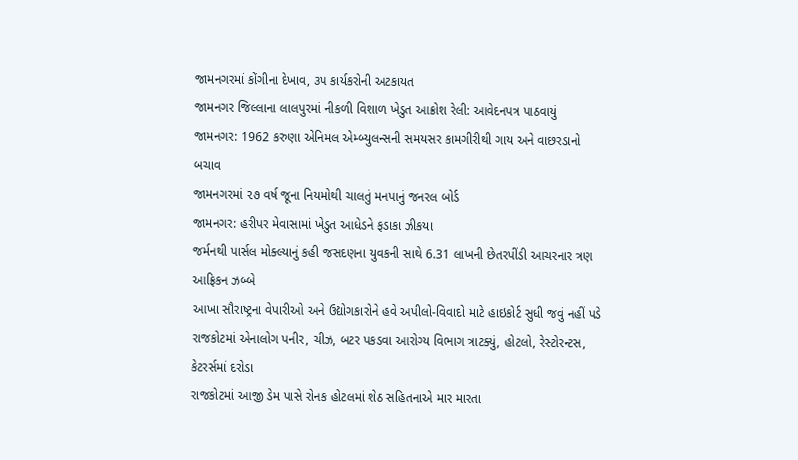જામનગરમાં કોંગીના દેખાવ, ૩૫ કાર્યકરોની અટકાયત
જામનગર જિલ્લાના લાલપુરમાં નીકળી વિશાળ ખેડુત આક્રોશ રેલી: આવેદનપત્ર પાઠવાયું
જામનગર: 1962 કરુણા એનિમલ એમ્બ્યુલન્સની સમયસર કામગીરીથી ગાય અને વાછરડાનો બચાવ
જામનગરમાં ૨૭ વર્ષ જૂના નિયમોથી ચાલતું મનપાનું જનરલ બોર્ડ
જામનગર: હરીપર મેવાસામાં ખેડુત આધેડને ફડાકા ઝીકયા
જર્મનથી પાર્સલ મોક્લ્યાનું કહી જસદણના યુવકની સાથે 6.31 લાખની છેતરપીંડી આચરનાર ત્રણ આફ્રિકન ઝબ્બે
આખા સૌરાષ્ટ્રના વેપારીઓ અને ઉદ્યોગકારોને હવે અપીલો-વિવાદો માટે હાઇકોર્ટ સુધી જવું નહીં પડે
રાજકોટમાં એનાલોગ પનીર, ચીઝ, બટર પકડવા આરોગ્ય વિભાગ ત્રાટક્યું, હોટલો, રેસ્ટોરન્ટસ, કેટરર્સમાં દરોડા
રાજકોટમાં આજી ડેમ પાસે રોનક હોટલમાં શેઠ સહિતનાએ માર મારતા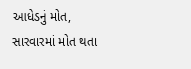આધેડનું મોત, સારવારમાં મોત થતા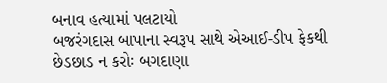બનાવ હત્યામાં પલટાયો
બજરંગદાસ બાપાના સ્વરૂપ સાથે એઆઈ-ડીપ ફેકથી છેડછાડ ન કરોઃ બગદાણા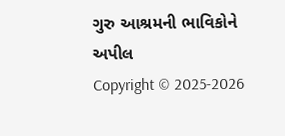ગુરુ આશ્રમની ભાવિકોને અપીલ
Copyright © 2025-2026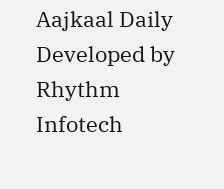Aajkaal Daily
Developed by Rhythm Infotech